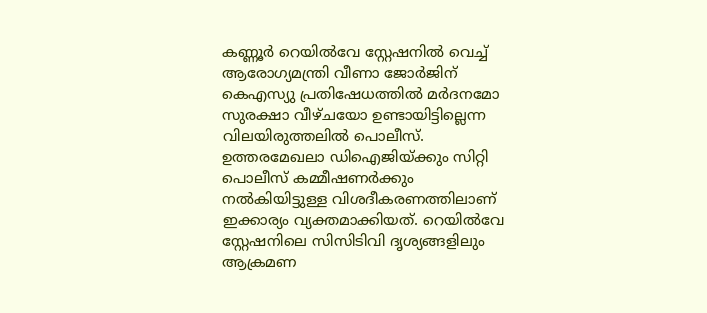കണ്ണൂർ റെയിൽവേ സ്റ്റേഷനിൽ വെച്ച് ആരോഗ്യമന്ത്രി വീണാ ജോർജിന് കെഎസ്യു പ്രതിഷേധത്തിൽ മർദനമോ സുരക്ഷാ വീഴ്ചയോ ഉണ്ടായിട്ടില്ലെന്ന വിലയിരുത്തലിൽ പൊലീസ്. ഉത്തരമേഖലാ ഡിഐജിയ്ക്കും സിറ്റി പൊലീസ് കമ്മീഷണർക്കും നൽകിയിട്ടുള്ള വിശദീകരണത്തിലാണ് ഇക്കാര്യം വ്യക്തമാക്കിയത്. റെയിൽവേ സ്റ്റേഷനിലെ സിസിടിവി ദൃശ്യങ്ങളിലും ആക്രമണ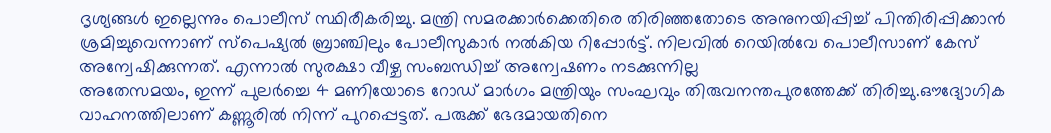ദൃശ്യങ്ങൾ ഇല്ലെന്നും പൊലീസ് സ്ഥിരീകരിച്ചു. മന്ത്രി സമരക്കാർക്കെതിരെ തിരിഞ്ഞതോടെ അനുനയിപ്പിച്ച് പിന്തിരിപ്പിക്കാൻ ശ്രമിച്ചുവെന്നാണ് സ്പെഷ്യൽ ബ്രാഞ്ചിലും പോലീസുകാർ നൽകിയ റിപ്പോർട്ട്. നിലവിൽ റെയിൽവേ പൊലീസാണ് കേസ് അന്വേഷിക്കുന്നത്. എന്നാൽ സുരക്ഷാ വീഴ്ച സംബന്ധിച്ച് അന്വേഷണം നടക്കുന്നില്ല
അതേസമയം, ഇന്ന് പുലർച്ചെ 4 മണിയോടെ റോഡ് മാർഗം മന്ത്രിയും സംഘവും തിരുവനന്തപുരത്തേക്ക് തിരിച്ചു.ഔദ്യോഗിക വാഹനത്തിലാണ് കണ്ണൂരിൽ നിന്ന് പുറപ്പെട്ടത്. പരുക്ക് ഭേദമായതിനെ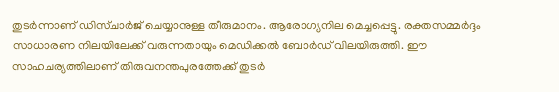തുടർന്നാണ് ഡിസ്ചാർജ് ചെയ്യാനുള്ള തീരുമാനം. ആരോഗ്യനില മെച്ചപ്പെട്ടു. രക്തസമ്മർദ്ദം സാധാരണ നിലയിലേക്ക് വരുന്നതായും മെഡിക്കൽ ബോർഡ് വിലയിരുത്തി. ഈ സാഹചര്യത്തിലാണ് തിരുവനന്തപുരത്തേക്ക് തുടർ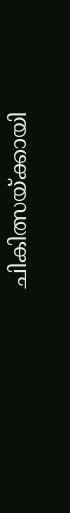ചികിത്സയ്ക്കായി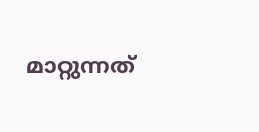മാറ്റുന്നത്